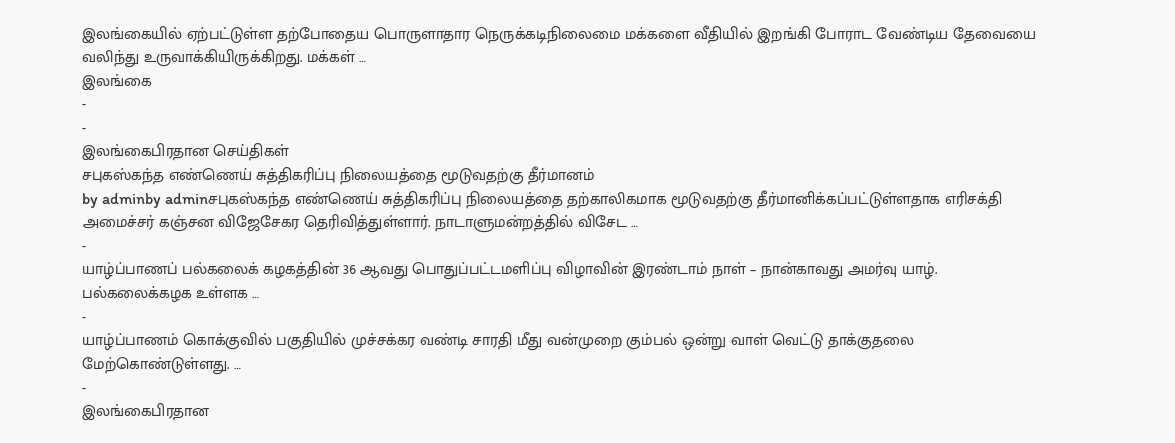இலங்கையில் ஏற்பட்டுள்ள தற்போதைய பொருளாதார நெருக்கடிநிலைமை மக்களை வீதியில் இறங்கி போராட வேண்டிய தேவையை வலிந்து உருவாக்கியிருக்கிறது. மக்கள் …
இலங்கை
-
-
இலங்கைபிரதான செய்திகள்
சபுகஸ்கந்த எண்ணெய் சுத்திகரிப்பு நிலையத்தை மூடுவதற்கு தீர்மானம்
by adminby adminசபுகஸ்கந்த எண்ணெய் சுத்திகரிப்பு நிலையத்தை தற்காலிகமாக மூடுவதற்கு தீர்மானிக்கப்பட்டுள்ளதாக எரிசக்தி அமைச்சர் கஞ்சன விஜேசேகர தெரிவித்துள்ளார். நாடாளுமன்றத்தில் விசேட …
-
யாழ்ப்பாணப் பல்கலைக் கழகத்தின் 36 ஆவது பொதுப்பட்டமளிப்பு விழாவின் இரண்டாம் நாள் – நான்காவது அமர்வு யாழ். பல்கலைக்கழக உள்ளக …
-
யாழ்ப்பாணம் கொக்குவில் பகுதியில் முச்சக்கர வண்டி சாரதி மீது வன்முறை கும்பல் ஒன்று வாள் வெட்டு தாக்குதலை மேற்கொண்டுள்ளது. …
-
இலங்கைபிரதான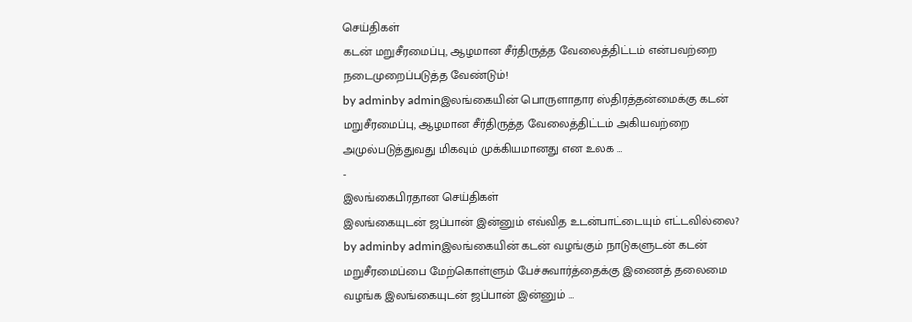செய்திகள்
கடன் மறுசீரமைப்பு, ஆழமான சீர்திருத்த வேலைத்திட்டம் என்பவற்றை நடைமுறைப்படுத்த வேண்டும்!
by adminby adminஇலங்கையின் பொருளாதார ஸ்திரத்தன்மைக்கு கடன் மறுசீரமைப்பு, ஆழமான சீர்திருத்த வேலைத்திட்டம் அகியவற்றை அமுல்படுத்துவது மிகவும் முக்கியமானது என உலக …
-
இலங்கைபிரதான செய்திகள்
இலங்கையுடன் ஜப்பான் இன்னும் எவ்வித உடன்பாட்டையும் எட்டவில்லை?
by adminby adminஇலங்கையின் கடன் வழங்கும் நாடுகளுடன் கடன் மறுசீரமைப்பை மேற்கொள்ளும் பேச்சுவார்த்தைக்கு இணைத் தலைமை வழங்க இலங்கையுடன் ஜப்பான் இன்னும் …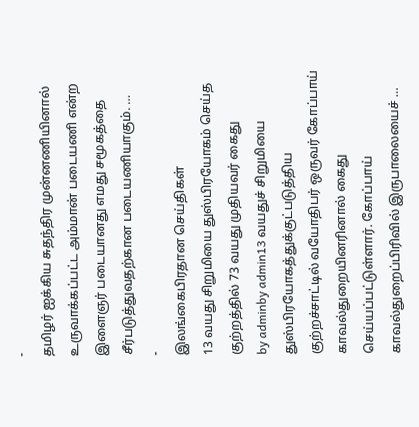-
தமிழர் ஐக்கிய சுதந்திர முன்னணியினால் உருவாக்கப்பட்ட அம்மான் படையணி என்ற இளைஞர் படையானது எமது சமூகத்தை சீர்படுத்துவதற்கான படையணியாகும். …
-
இலங்கைபிரதான செய்திகள்
13 வயது சிறுமியை துஸ்பிரயோகம் செய்த குற்றத்தில் 73 வயது முதியவர் கைது
by adminby admin13 வயதுச் சிறுமியை துஸ்பிரயோகத்துக்குட்படுத்திய குற்றச்சாட்டில் வயோதிபர் ஒருவர் கோப்பாய் காவல்துறையினரினால் கைது செய்யப்பட்டுள்ளார். கோப்பாய் காவல்துறைப்பிரிவில் இருபாலையைச் …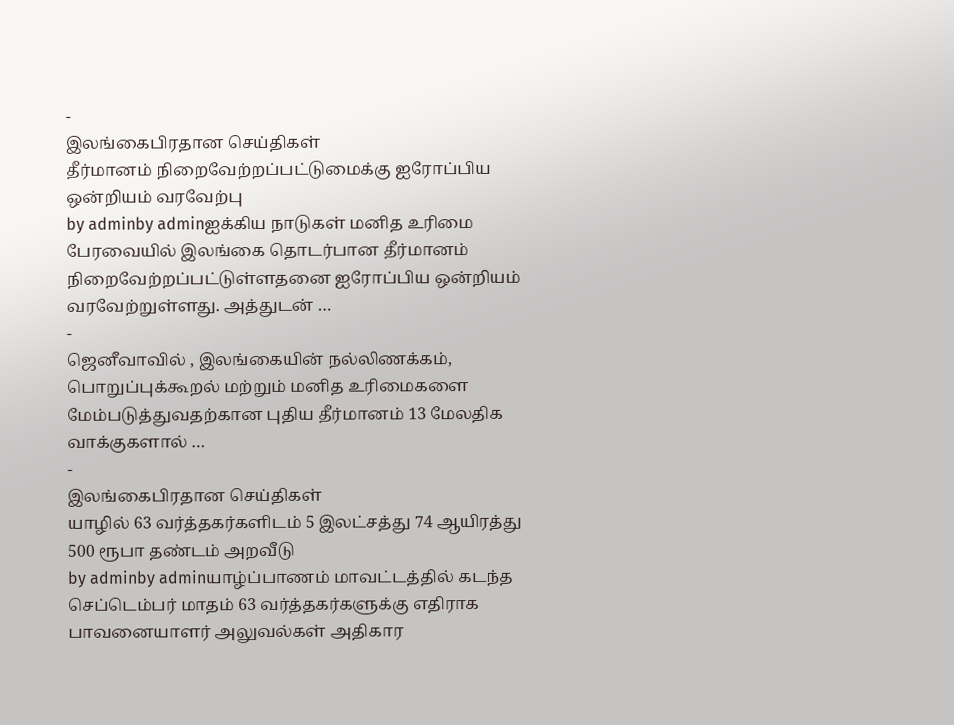-
இலங்கைபிரதான செய்திகள்
தீர்மானம் நிறைவேற்றப்பட்டுமைக்கு ஐரோப்பிய ஒன்றியம் வரவேற்பு
by adminby adminஐக்கிய நாடுகள் மனித உரிமை பேரவையில் இலங்கை தொடர்பான தீர்மானம் நிறைவேற்றப்பட்டுள்ளதனை ஐரோப்பிய ஒன்றியம் வரவேற்றுள்ளது. அத்துடன் …
-
ஜெனீவாவில் , இலங்கையின் நல்லிணக்கம், பொறுப்புக்கூறல் மற்றும் மனித உரிமைகளை மேம்படுத்துவதற்கான புதிய தீர்மானம் 13 மேலதிக வாக்குகளால் …
-
இலங்கைபிரதான செய்திகள்
யாழில் 63 வர்த்தகர்களிடம் 5 இலட்சத்து 74 ஆயிரத்து 500 ரூபா தண்டம் அறவீடு
by adminby adminயாழ்ப்பாணம் மாவட்டத்தில் கடந்த செப்டெம்பர் மாதம் 63 வர்த்தகர்களுக்கு எதிராக பாவனையாளர் அலுவல்கள் அதிகார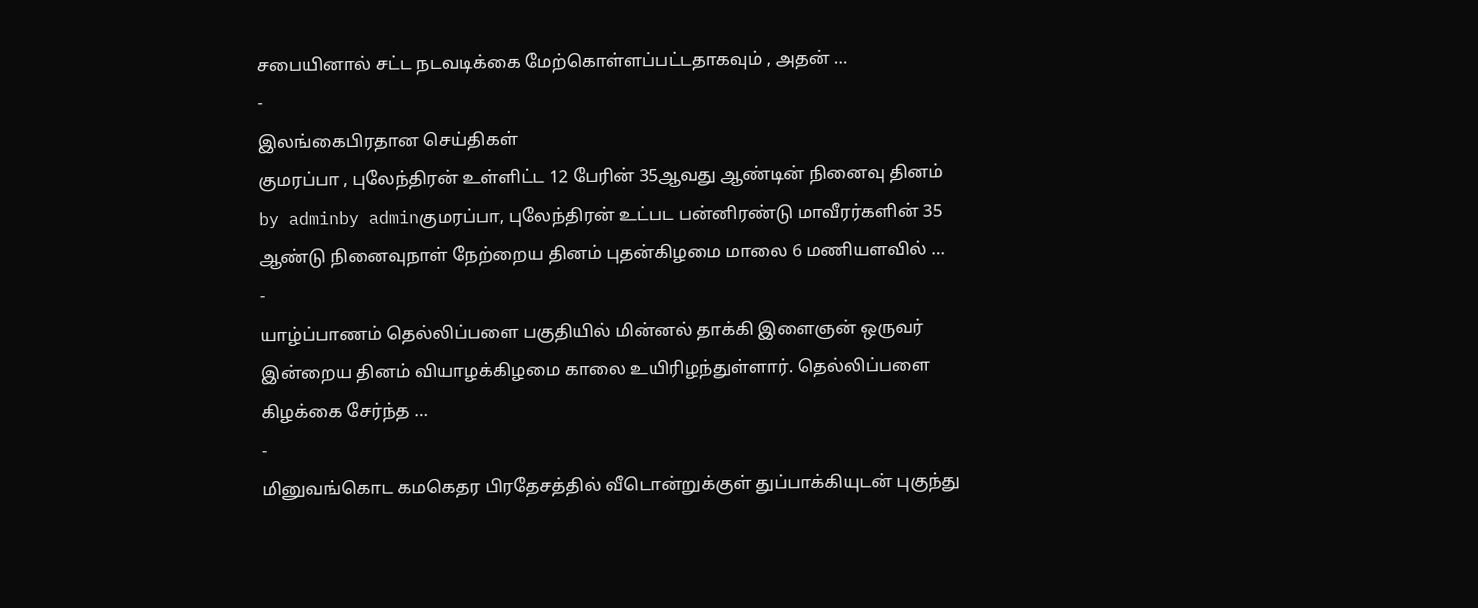சபையினால் சட்ட நடவடிக்கை மேற்கொள்ளப்பட்டதாகவும் , அதன் …
-
இலங்கைபிரதான செய்திகள்
குமரப்பா , புலேந்திரன் உள்ளிட்ட 12 பேரின் 35ஆவது ஆண்டின் நினைவு தினம்
by adminby adminகுமரப்பா, புலேந்திரன் உட்பட பன்னிரண்டு மாவீரர்களின் 35 ஆண்டு நினைவுநாள் நேற்றைய தினம் புதன்கிழமை மாலை 6 மணியளவில் …
-
யாழ்ப்பாணம் தெல்லிப்பளை பகுதியில் மின்னல் தாக்கி இளைஞன் ஒருவர் இன்றைய தினம் வியாழக்கிழமை காலை உயிரிழந்துள்ளார். தெல்லிப்பளை கிழக்கை சேர்ந்த …
-
மினுவங்கொட கமகெதர பிரதேசத்தில் வீடொன்றுக்குள் துப்பாக்கியுடன் புகுந்து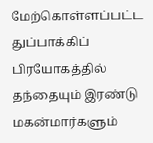மேற்கொள்ளப்பட்ட துப்பாக்கிப் பிரயோகத்தில் தந்தையும் இரண்டு மகன்மார்களும்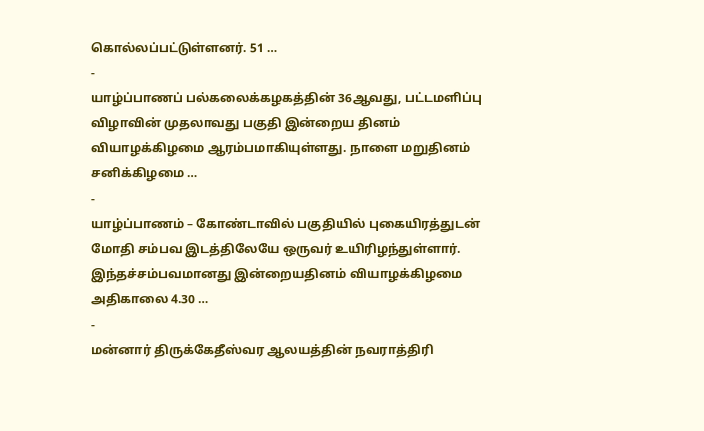கொல்லப்பட்டுள்ளனர். 51 …
-
யாழ்ப்பாணப் பல்கலைக்கழகத்தின் 36ஆவது, பட்டமளிப்பு விழாவின் முதலாவது பகுதி இன்றைய தினம் வியாழக்கிழமை ஆரம்பமாகியுள்ளது. நாளை மறுதினம் சனிக்கிழமை …
-
யாழ்ப்பாணம் – கோண்டாவில் பகுதியில் புகையிரத்துடன் மோதி சம்பவ இடத்திலேயே ஒருவர் உயிரிழந்துள்ளார். இந்தச்சம்பவமானது இன்றையதினம் வியாழக்கிழமை அதிகாலை 4.30 …
-
மன்னார் திருக்கேதீஸ்வர ஆலயத்தின் நவராத்திரி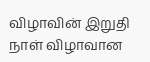விழாவின் இறுதி நாள் விழாவான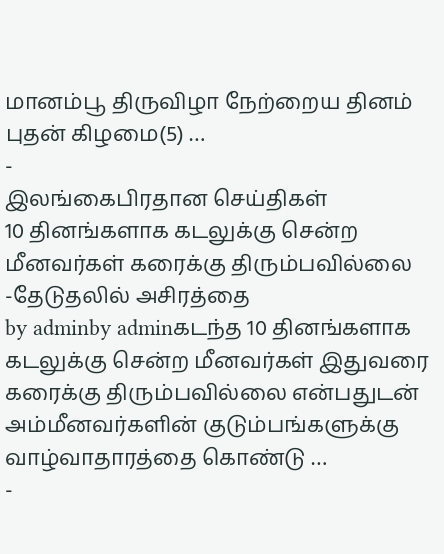மானம்பூ திருவிழா நேற்றைய தினம் புதன் கிழமை(5) …
-
இலங்கைபிரதான செய்திகள்
10 தினங்களாக கடலுக்கு சென்ற மீனவர்கள் கரைக்கு திரும்பவில்லை -தேடுதலில் அசிரத்தை
by adminby adminகடந்த 10 தினங்களாக கடலுக்கு சென்ற மீனவர்கள் இதுவரை கரைக்கு திரும்பவில்லை என்பதுடன் அம்மீனவர்களின் குடும்பங்களுக்கு வாழ்வாதாரத்தை கொண்டு …
-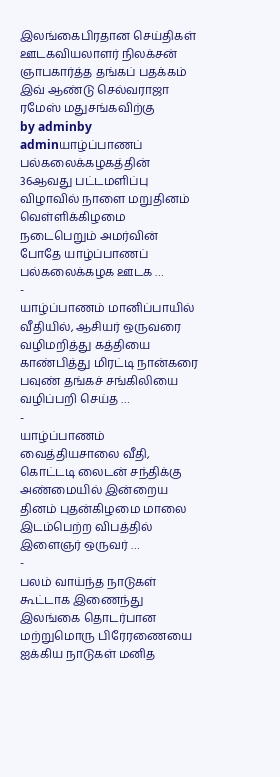இலங்கைபிரதான செய்திகள்
ஊடகவியலாளர் நிலக்சன் ஞாபகார்த்த தங்கப் பதக்கம் இவ் ஆண்டு செல்வராஜா ரமேஸ் மதுசங்கவிற்கு
by adminby adminயாழ்ப்பாணப் பல்கலைக்கழகத்தின் 36ஆவது பட்டமளிப்பு விழாவில் நாளை மறுதினம் வெள்ளிக்கிழமை நடைபெறும் அமர்வின் போதே யாழ்ப்பாணப் பல்கலைக்கழக ஊடக …
-
யாழ்ப்பாணம் மானிப்பாயில் வீதியில், ஆசியர் ஒருவரை வழிமறித்து கத்தியை காண்பித்து மிரட்டி நான்கரை பவுண் தங்கச் சங்கிலியை வழிப்பறி செய்த …
-
யாழ்ப்பாணம் வைத்தியசாலை வீதி, கொட்டடி லைடன் சந்திக்கு அண்மையில் இன்றைய தினம் புதன்கிழமை மாலை இடம்பெற்ற விபத்தில் இளைஞர் ஒருவர் …
-
பலம் வாய்ந்த நாடுகள் கூட்டாக இணைந்து இலங்கை தொடர்பான மற்றுமொரு பிரேரணையை ஐக்கிய நாடுகள் மனித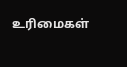உரிமைகள்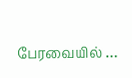பேரவையில் …